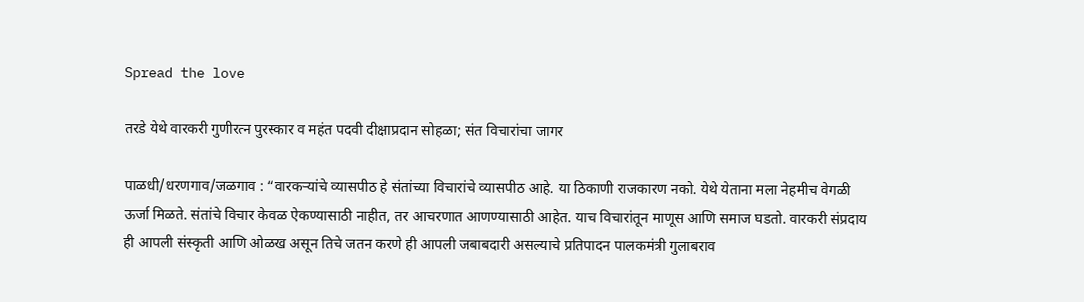Spread the love

तरडे येथे वारकरी गुणीरत्न पुरस्कार व महंत पदवी दीक्षाप्रदान सोहळा; संत विचारांचा जागर

पाळधी/धरणगाव/जळगाव : “वारकऱ्यांचे व्यासपीठ हे संतांच्या विचारांचे व्यासपीठ आहे. या ठिकाणी राजकारण नको. येथे येताना मला नेहमीच वेगळी ऊर्जा मिळते. संतांचे विचार केवळ ऐकण्यासाठी नाहीत, तर आचरणात आणण्यासाठी आहेत. याच विचारांतून माणूस आणि समाज घडतो. वारकरी संप्रदाय ही आपली संस्कृती आणि ओळख असून तिचे जतन करणे ही आपली जबाबदारी असल्याचे प्रतिपादन पालकमंत्री गुलाबराव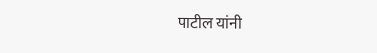पाटील यांनी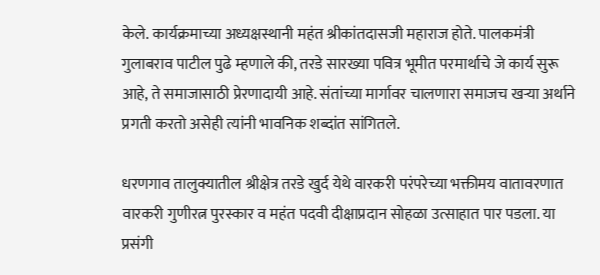केले. कार्यक्रमाच्या अध्यक्षस्थानी महंत श्रीकांतदासजी महाराज होते. पालकमंत्री गुलाबराव पाटील पुढे म्हणाले की, तरडे सारख्या पवित्र भूमीत परमार्थाचे जे कार्य सुरू आहे, ते समाजासाठी प्रेरणादायी आहे. संतांच्या मार्गावर चालणारा समाजच खऱ्या अर्थाने प्रगती करतो असेही त्यांनी भावनिक शब्दांत सांगितले.

धरणगाव तालुक्यातील श्रीक्षेत्र तरडे खुर्द येथे वारकरी परंपरेच्या भक्तीमय वातावरणात वारकरी गुणीरत्न पुरस्कार व महंत पदवी दीक्षाप्रदान सोहळा उत्साहात पार पडला. या प्रसंगी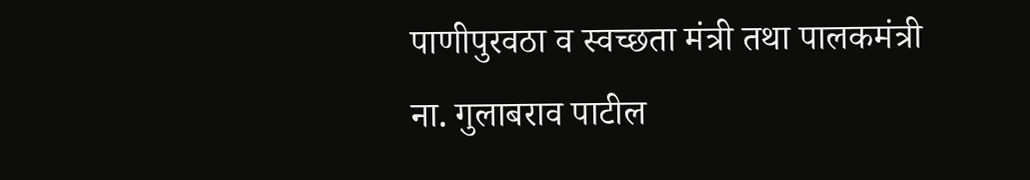पाणीपुरवठा व स्वच्छता मंत्री तथा पालकमंत्री ना. गुलाबराव पाटील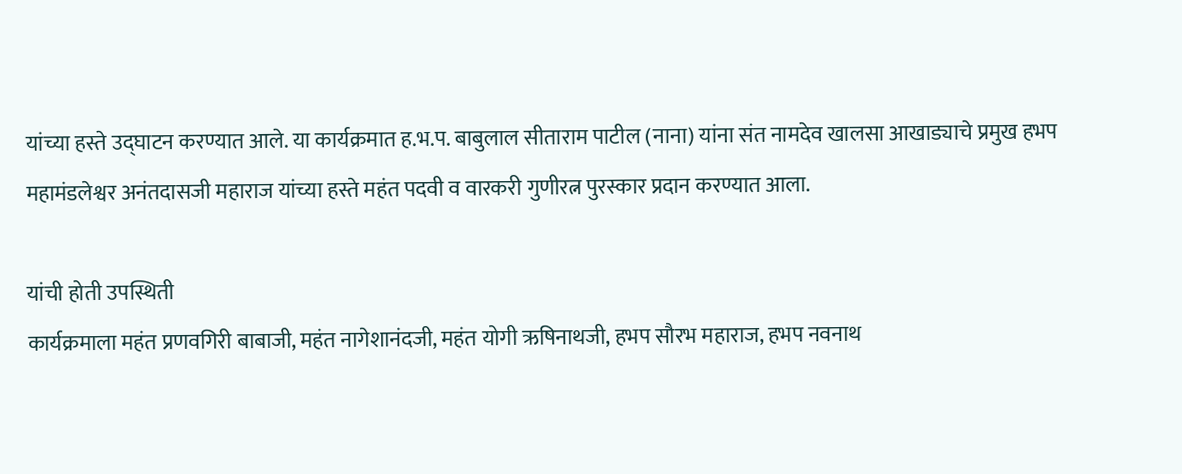यांच्या हस्ते उद्घाटन करण्यात आले. या कार्यक्रमात ह.भ.प. बाबुलाल सीताराम पाटील (नाना) यांना संत नामदेव खालसा आखाड्याचे प्रमुख हभप महामंडलेश्वर अनंतदासजी महाराज यांच्या हस्ते महंत पदवी व वारकरी गुणीरत्न पुरस्कार प्रदान करण्यात आला.

यांची होती उपस्थिती
कार्यक्रमाला महंत प्रणवगिरी बाबाजी, महंत नागेशानंदजी, महंत योगी ऋषिनाथजी, हभप सौरभ महाराज, हभप नवनाथ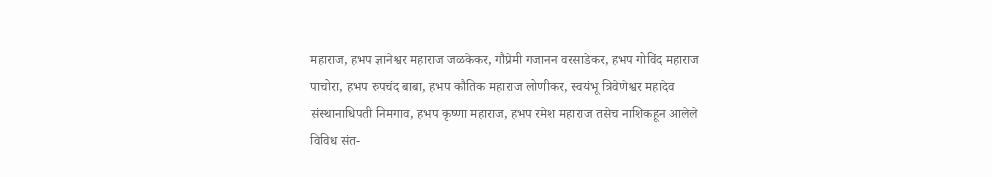महाराज, हभप ज्ञानेश्वर महाराज जळकेकर, गौप्रेमी गजानन वरसाडेकर, हभप गोविंद महाराज पाचोरा, हभप रुपचंद बाबा, हभप कौतिक महाराज लोणीकर, स्वयंभू त्रिवेणेश्वर महादेव संस्थानाधिपती निमगाव, हभप कृष्णा महाराज, हभप रमेश महाराज तसेच नाशिकहून आलेले विविध संत-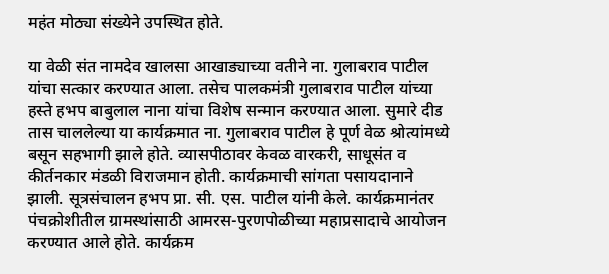महंत मोठ्या संख्येने उपस्थित होते.

या वेळी संत नामदेव खालसा आखाड्याच्या वतीने ना. गुलाबराव पाटील यांचा सत्कार करण्यात आला. तसेच पालकमंत्री गुलाबराव पाटील यांच्या हस्ते हभप बाबुलाल नाना यांचा विशेष सन्मान करण्यात आला. सुमारे दीड तास चाललेल्या या कार्यक्रमात ना. गुलाबराव पाटील हे पूर्ण वेळ श्रोत्यांमध्ये बसून सहभागी झाले होते. व्यासपीठावर केवळ वारकरी, साधूसंत व कीर्तनकार मंडळी विराजमान होती. कार्यक्रमाची सांगता पसायदानाने झाली. सूत्रसंचालन हभप प्रा. सी. एस. पाटील यांनी केले. कार्यक्रमानंतर पंचक्रोशीतील ग्रामस्थांसाठी आमरस-पुरणपोळीच्या महाप्रसादाचे आयोजन करण्यात आले होते. कार्यक्रम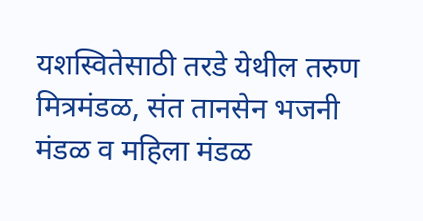यशस्वितेसाठी तरडे येथील तरुण मित्रमंडळ, संत तानसेन भजनी मंडळ व महिला मंडळ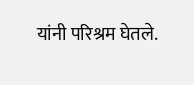यांनी परिश्रम घेतले.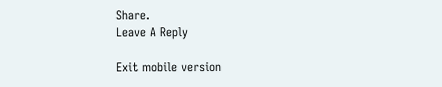Share.
Leave A Reply

Exit mobile version